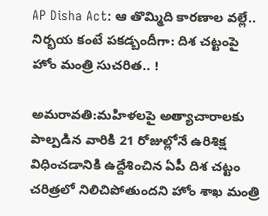AP Disha Act: ఆ తొమ్మిది కారణాల వల్లే.. నిర్భయ కంటే పకడ్బందీగా: దిశ చట్టంపై హోం మంత్రి సుచరిత.. !

అమరావతి:మహిళలపై అత్యాచారాలకు పాల్పడిన వారికి 21 రోజుల్లోనే ఉరిశిక్ష విధించడానికి ఉద్దేశించిన ఏపీ దిశ చట్టం చరిత్రలో నిలిచిపోతుందని హోం శాఖ మంత్రి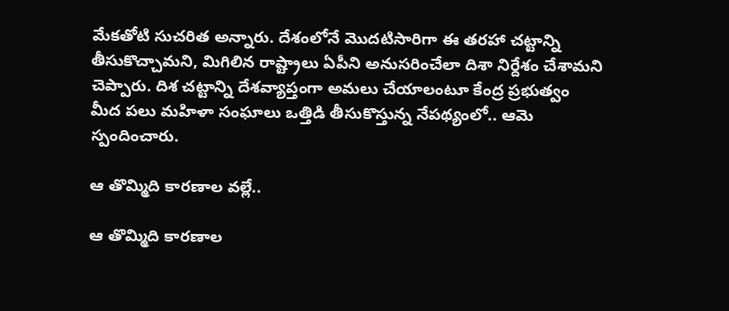మేకతోటి సుచరిత అన్నారు. దేశంలోనే మొదటిసారిగా ఈ తరహా చట్టాన్ని తీసుకొచ్చామని, మిగిలిన రాష్ట్రాలు ఏపీని అనుసరించేలా దిశా నిర్దేశం చేశామని చెప్పారు. దిశ చట్టాన్ని దేశవ్యాప్తంగా అమలు చేయాలంటూ కేంద్ర ప్రభుత్వం మీద పలు మహిళా సంఘాలు ఒత్తిడి తీసుకొస్తున్న నేపథ్యంలో.. ఆమె స్పందించారు.

ఆ తొమ్మిది కారణాల వల్లే..

ఆ తొమ్మిది కారణాల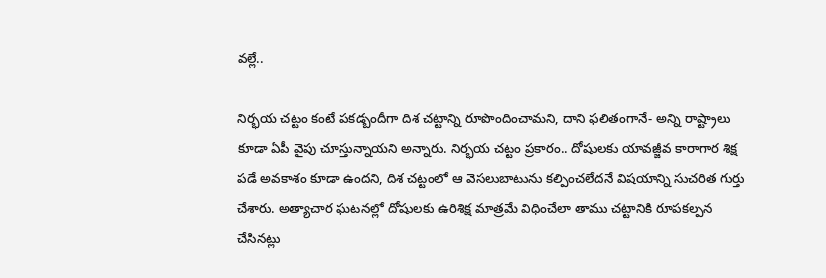వల్లే..

నిర్భయ చట్టం కంటే పకడ్బందీగా దిశ చట్టాన్ని రూపొందించామని, దాని ఫలితంగానే- అన్ని రాష్ట్రాలు కూడా ఏపీ వైపు చూస్తున్నాయని అన్నారు. నిర్భయ చట్టం ప్రకారం.. దోషులకు యావజ్జీవ కారాగార శిక్ష పడే అవకాశం కూడా ఉందని, దిశ చట్టంలో ఆ వెసలుబాటును కల్పించలేదనే విషయాన్ని సుచరిత గుర్తు చేశారు. అత్యాచార ఘటనల్లో దోషులకు ఉరిశిక్ష మాత్రమే విధించేలా తాము చట్టానికి రూపకల్పన చేసినట్లు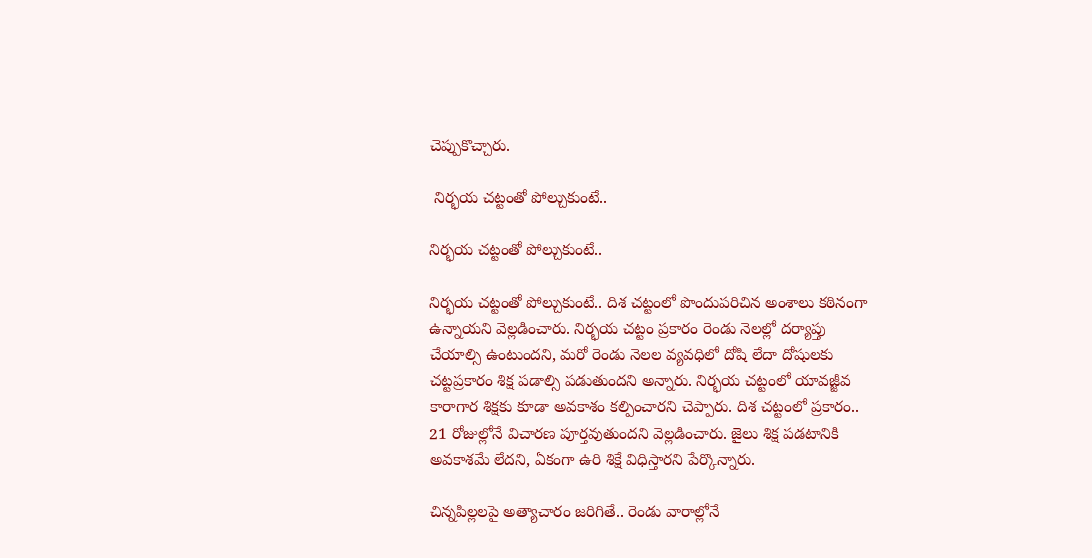చెప్పుకొచ్చారు.

 నిర్భయ చట్టంతో పోల్చుకుంటే..

నిర్భయ చట్టంతో పోల్చుకుంటే..

నిర్భయ చట్టంతో పోల్చుకుంటే.. దిశ చట్టంలో పొందుపరిచిన అంశాలు కఠినంగా ఉన్నాయని వెల్లడించారు. నిర్భయ చట్టం ప్రకారం రెండు నెలల్లో దర్యాప్తు చేయాల్సి ఉంటుందని, మరో రెండు నెలల వ్యవధిలో దోషి లేదా దోషులకు చట్టప్రకారం శిక్ష పడాల్సి పడుతుందని అన్నారు. నిర్భయ చట్టంలో యావజ్జీవ కారాగార శిక్షకు కూడా అవకాశం కల్పించారని చెప్పారు. దిశ చట్టంలో ప్రకారం.. 21 రోజుల్లోనే విచారణ పూర్తవుతుందని వెల్లడించారు. జైలు శిక్ష పడటానికి అవకాశమే లేదని, ఏకంగా ఉరి శిక్షే విధిస్తారని పేర్కొన్నారు.

చిన్నపిల్లలపై అత్యాచారం జరిగితే.. రెండు వారాల్లోనే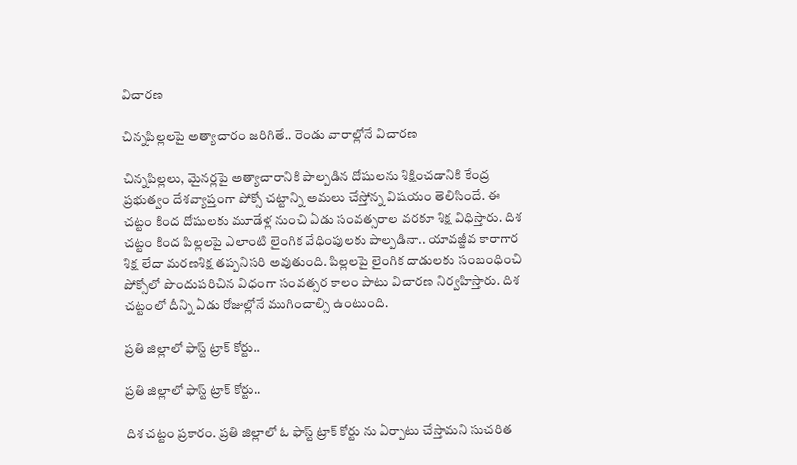విచారణ

చిన్నపిల్లలపై అత్యాచారం జరిగితే.. రెండు వారాల్లోనే విచారణ

చిన్నపిల్లలు, మైనర్లపై అత్యాచారానికి పాల్పడిన దోషులను శిక్షించడానికి కేంద్ర ప్రభుత్వం దేశవ్యాప్తంగా పోక్సో చట్టాన్ని అమలు చేస్తోన్న విషయం తెలిసిందే. ఈ చట్టం కింద దోషులకు మూడేళ్ల నుంచి ఏడు సంవత్సరాల వరకూ శిక్ష విధిస్తారు. దిశ చట్టం కింద పిల్లలపై ఎలాంటి లైంగిక వేధింపులకు పాల్పడినా.. యావజ్జీవ కారాగార శిక్ష లేదా మరణశిక్ష తప్పనిసరి అవుతుంది. పిల్లలపై లైంగిక దాడులకు సంబంధించి పోక్సోలో పొందుపరిచిన విధంగా సంవత్సర కాలం పాటు విచారణ నిర్వహిస్తారు. దిశ చట్టంలో దీన్ని ఏడు రోజుల్లోనే ముగించాల్సి ఉంటుంది.

ప్రతి జిల్లాలో ఫాస్ట్ ట్రాక్ కోర్టు..

ప్రతి జిల్లాలో ఫాస్ట్ ట్రాక్ కోర్టు..

దిశ చట్టం ప్రకారం. ప్రతి జిల్లాలో ఓ ఫాస్ట్ ట్రాక్ కోర్టు ను ఏర్పాటు చేస్తామని సుచరిత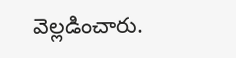వెల్లడించారు.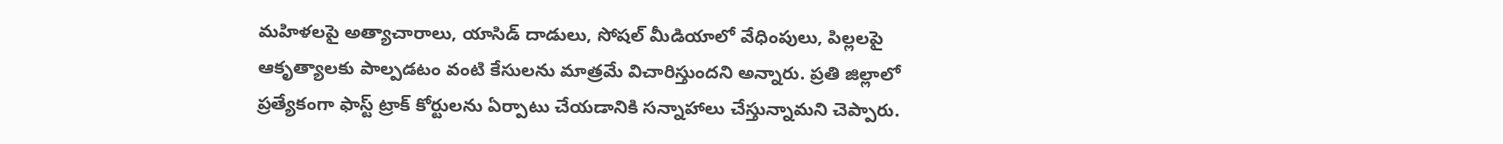మహిళలపై అత్యాచారాలు, యాసిడ్ దాడులు, సోషల్ మీడియాలో వేధింపులు, పిల్లలపై ఆకృత్యాలకు పాల్పడటం వంటి కేసులను మాత్రమే విచారిస్తుందని అన్నారు. ప్రతి జిల్లాలో ప్రత్యేకంగా ఫాస్ట్ ట్రాక్ కోర్టులను ఏర్పాటు చేయడానికి సన్నాహాలు చేస్తున్నామని చెప్పారు.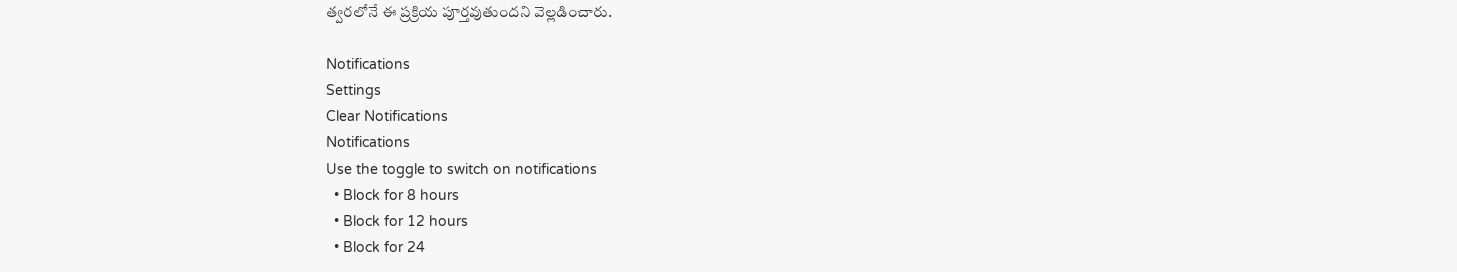త్వరలోనే ఈ ప్రక్రియ పూర్తవుతుందని వెల్లడించారు.

Notifications
Settings
Clear Notifications
Notifications
Use the toggle to switch on notifications
  • Block for 8 hours
  • Block for 12 hours
  • Block for 24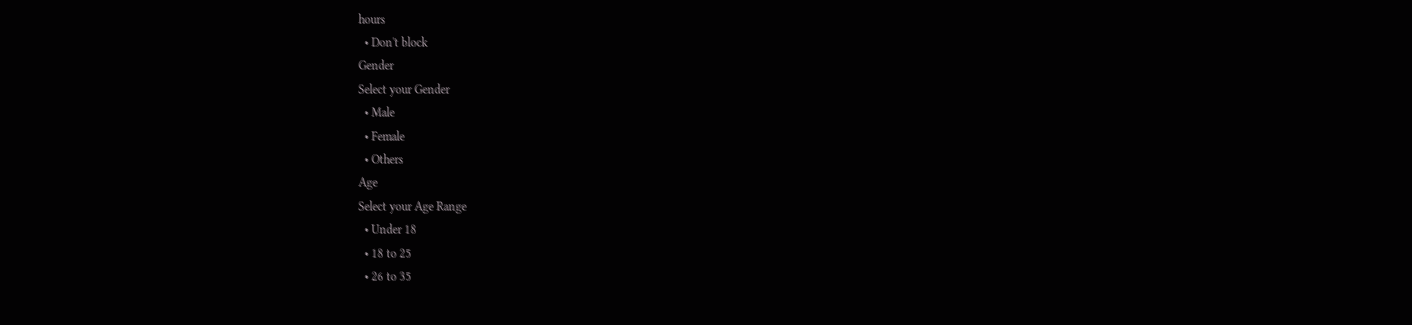hours
  • Don't block
Gender
Select your Gender
  • Male
  • Female
  • Others
Age
Select your Age Range
  • Under 18
  • 18 to 25
  • 26 to 35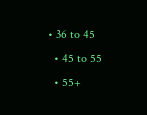• 36 to 45
  • 45 to 55
  • 55+